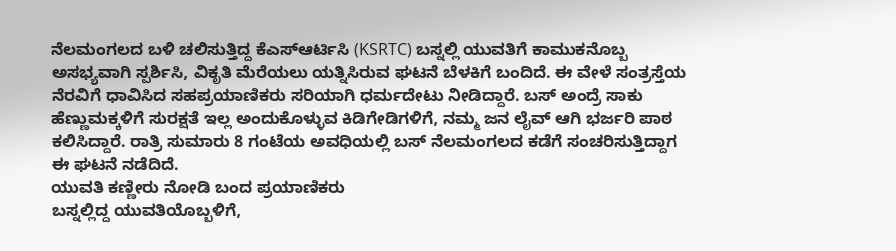ನೆಲಮಂಗಲದ ಬಳಿ ಚಲಿಸುತ್ತಿದ್ದ ಕೆಎಸ್ಆರ್ಟಿಸಿ (KSRTC) ಬಸ್ನಲ್ಲಿ ಯುವತಿಗೆ ಕಾಮುಕನೊಬ್ಬ ಅಸಭ್ಯವಾಗಿ ಸ್ಪರ್ಶಿಸಿ, ವಿಕೃತಿ ಮೆರೆಯಲು ಯತ್ನಿಸಿರುವ ಘಟನೆ ಬೆಳಕಿಗೆ ಬಂದಿದೆ. ಈ ವೇಳೆ ಸಂತ್ರಸ್ತೆಯ ನೆರವಿಗೆ ಧಾವಿಸಿದ ಸಹಪ್ರಯಾಣಿಕರು ಸರಿಯಾಗಿ ಧರ್ಮದೇಟು ನೀಡಿದ್ದಾರೆ. ಬಸ್ ಅಂದ್ರೆ ಸಾಕು ಹೆಣ್ಣುಮಕ್ಕಳಿಗೆ ಸುರಕ್ಷತೆ ಇಲ್ಲ ಅಂದುಕೊಳ್ಳುವ ಕಿಡಿಗೇಡಿಗಳಿಗೆ, ನಮ್ಮ ಜನ ಲೈವ್ ಆಗಿ ಭರ್ಜರಿ ಪಾಠ ಕಲಿಸಿದ್ದಾರೆ. ರಾತ್ರಿ ಸುಮಾರು 8 ಗಂಟೆಯ ಅವಧಿಯಲ್ಲಿ ಬಸ್ ನೆಲಮಂಗಲದ ಕಡೆಗೆ ಸಂಚರಿಸುತ್ತಿದ್ದಾಗ ಈ ಘಟನೆ ನಡೆದಿದೆ.
ಯುವತಿ ಕಣ್ಣೀರು ನೋಡಿ ಬಂದ ಪ್ರಯಾಣಿಕರು
ಬಸ್ನಲ್ಲಿದ್ದ ಯುವತಿಯೊಬ್ಬಳಿಗೆ,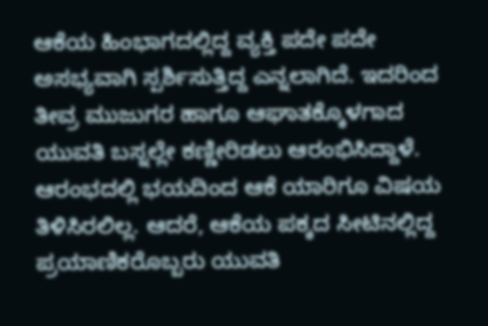ಆಕೆಯ ಹಿಂಭಾಗದಲ್ಲಿದ್ದ ವ್ಯಕ್ತಿ ಪದೇ ಪದೇ ಅಸಭ್ಯವಾಗಿ ಸ್ಪರ್ಶಿಸುತ್ತಿದ್ದ ಎನ್ನಲಾಗಿದೆ. ಇದರಿಂದ ತೀವ್ರ ಮುಜುಗರ ಹಾಗೂ ಆಘಾತಕ್ಕೊಳಗಾದ ಯುವತಿ ಬಸ್ನಲ್ಲೇ ಕಣ್ಣೀರಿಡಲು ಆರಂಭಿಸಿದ್ದಾಳೆ. ಆರಂಭದಲ್ಲಿ ಭಯದಿಂದ ಆಕೆ ಯಾರಿಗೂ ವಿಷಯ ತಿಳಿಸಿರಲಿಲ್ಲ. ಆದರೆ, ಆಕೆಯ ಪಕ್ಕದ ಸೀಟಿನಲ್ಲಿದ್ದ ಪ್ರಯಾಣಿಕರೊಬ್ಬರು ಯುವತಿ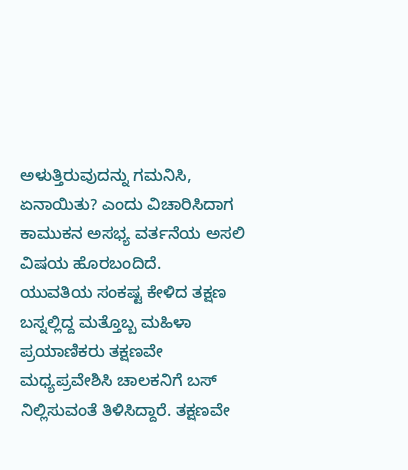ಅಳುತ್ತಿರುವುದನ್ನು ಗಮನಿಸಿ, ಏನಾಯಿತು? ಎಂದು ವಿಚಾರಿಸಿದಾಗ ಕಾಮುಕನ ಅಸಭ್ಯ ವರ್ತನೆಯ ಅಸಲಿ ವಿಷಯ ಹೊರಬಂದಿದೆ.
ಯುವತಿಯ ಸಂಕಷ್ಟ ಕೇಳಿದ ತಕ್ಷಣ ಬಸ್ನಲ್ಲಿದ್ದ ಮತ್ತೊಬ್ಬ ಮಹಿಳಾ ಪ್ರಯಾಣಿಕರು ತಕ್ಷಣವೇ ಮಧ್ಯಪ್ರವೇಶಿಸಿ ಚಾಲಕನಿಗೆ ಬಸ್ ನಿಲ್ಲಿಸುವಂತೆ ತಿಳಿಸಿದ್ದಾರೆ. ತಕ್ಷಣವೇ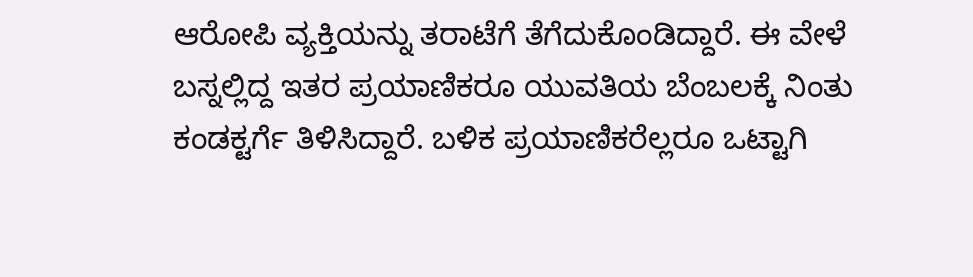ಆರೋಪಿ ವ್ಯಕ್ತಿಯನ್ನು ತರಾಟೆಗೆ ತೆಗೆದುಕೊಂಡಿದ್ದಾರೆ. ಈ ವೇಳೆ ಬಸ್ನಲ್ಲಿದ್ದ ಇತರ ಪ್ರಯಾಣಿಕರೂ ಯುವತಿಯ ಬೆಂಬಲಕ್ಕೆ ನಿಂತು ಕಂಡಕ್ಟರ್ಗೆ ತಿಳಿಸಿದ್ದಾರೆ. ಬಳಿಕ ಪ್ರಯಾಣಿಕರೆಲ್ಲರೂ ಒಟ್ಟಾಗಿ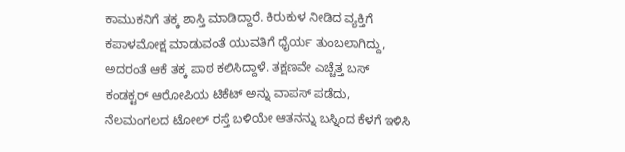ಕಾಮುಕನಿಗೆ ತಕ್ಕ ಶಾಸ್ತಿ ಮಾಡಿದ್ದಾರೆ. ಕಿರುಕುಳ ನೀಡಿದ ವ್ಯಕ್ತಿಗೆ ಕಪಾಳಮೋಕ್ಷ ಮಾಡುವಂತೆ ಯುವತಿಗೆ ಧೈರ್ಯ ತುಂಬಲಾಗಿದ್ದು, ಅದರಂತೆ ಆಕೆ ತಕ್ಕ ಪಾಠ ಕಲಿಸಿದ್ದಾಳೆ. ತಕ್ಷಣವೇ ಎಚ್ಚೆತ್ತ ಬಸ್ ಕಂಡಕ್ಟರ್ ಆರೋಪಿಯ ಟಿಕೆಟ್ ಅನ್ನು ವಾಪಸ್ ಪಡೆದು, ನೆಲಮಂಗಲದ ಟೋಲ್ ರಸ್ತೆ ಬಳಿಯೇ ಆತನನ್ನು ಬಸ್ನಿಂದ ಕೆಳಗೆ ಇಳಿಸಿ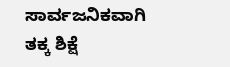ಸಾರ್ವಜನಿಕವಾಗಿ ತಕ್ಕ ಶಿಕ್ಷೆ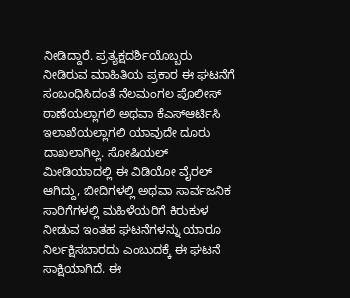ನೀಡಿದ್ದಾರೆ. ಪ್ರತ್ಯಕ್ಷದರ್ಶಿಯೊಬ್ಬರು ನೀಡಿರುವ ಮಾಹಿತಿಯ ಪ್ರಕಾರ ಈ ಘಟನೆಗೆ ಸಂಬಂಧಿಸಿದಂತೆ ನೆಲಮಂಗಲ ಪೊಲೀಸ್ ಠಾಣೆಯಲ್ಲಾಗಲಿ ಅಥವಾ ಕೆಎಸ್ಆರ್ಟಿಸಿ ಇಲಾಖೆಯಲ್ಲಾಗಲಿ ಯಾವುದೇ ದೂರು ದಾಖಲಾಗಿಲ್ಲ. ಸೋಷಿಯಲ್ ಮೀಡಿಯಾದಲ್ಲಿ ಈ ವಿಡಿಯೋ ವೈರಲ್ ಆಗಿದ್ದು, ಬೀದಿಗಳಲ್ಲಿ ಅಥವಾ ಸಾರ್ವಜನಿಕ ಸಾರಿಗೆಗಳಲ್ಲಿ ಮಹಿಳೆಯರಿಗೆ ಕಿರುಕುಳ ನೀಡುವ ಇಂತಹ ಘಟನೆಗಳನ್ನು ಯಾರೂ ನಿರ್ಲಕ್ಷಿಸಬಾರದು ಎಂಬುದಕ್ಕೆ ಈ ಘಟನೆ ಸಾಕ್ಷಿಯಾಗಿದೆ. ಈ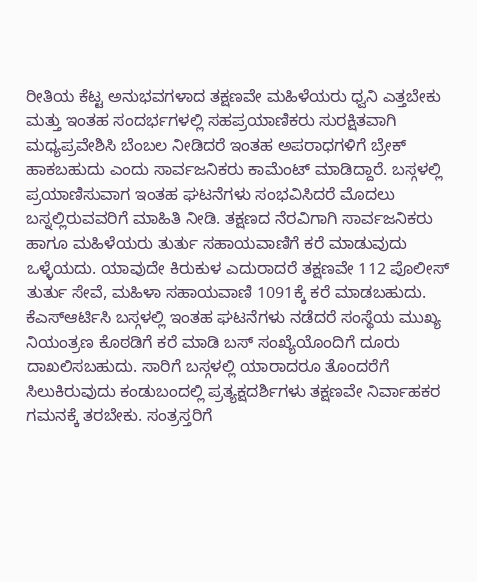ರೀತಿಯ ಕೆಟ್ಟ ಅನುಭವಗಳಾದ ತಕ್ಷಣವೇ ಮಹಿಳೆಯರು ಧ್ವನಿ ಎತ್ತಬೇಕು ಮತ್ತು ಇಂತಹ ಸಂದರ್ಭಗಳಲ್ಲಿ ಸಹಪ್ರಯಾಣಿಕರು ಸುರಕ್ಷಿತವಾಗಿ ಮಧ್ಯಪ್ರವೇಶಿಸಿ ಬೆಂಬಲ ನೀಡಿದರೆ ಇಂತಹ ಅಪರಾಧಗಳಿಗೆ ಬ್ರೇಕ್ ಹಾಕಬಹುದು ಎಂದು ಸಾರ್ವಜನಿಕರು ಕಾಮೆಂಟ್ ಮಾಡಿದ್ದಾರೆ. ಬಸ್ಗಳಲ್ಲಿ ಪ್ರಯಾಣಿಸುವಾಗ ಇಂತಹ ಘಟನೆಗಳು ಸಂಭವಿಸಿದರೆ ಮೊದಲು ಬಸ್ನಲ್ಲಿರುವವರಿಗೆ ಮಾಹಿತಿ ನೀಡಿ. ತಕ್ಷಣದ ನೆರವಿಗಾಗಿ ಸಾರ್ವಜನಿಕರು ಹಾಗೂ ಮಹಿಳೆಯರು ತುರ್ತು ಸಹಾಯವಾಣಿಗೆ ಕರೆ ಮಾಡುವುದು ಒಳ್ಳೆಯದು. ಯಾವುದೇ ಕಿರುಕುಳ ಎದುರಾದರೆ ತಕ್ಷಣವೇ 112 ಪೊಲೀಸ್ ತುರ್ತು ಸೇವೆ, ಮಹಿಳಾ ಸಹಾಯವಾಣಿ 1091ಕ್ಕೆ ಕರೆ ಮಾಡಬಹುದು. ಕೆಎಸ್ಆರ್ಟಿಸಿ ಬಸ್ಗಳಲ್ಲಿ ಇಂತಹ ಘಟನೆಗಳು ನಡೆದರೆ ಸಂಸ್ಥೆಯ ಮುಖ್ಯ ನಿಯಂತ್ರಣ ಕೊಠಡಿಗೆ ಕರೆ ಮಾಡಿ ಬಸ್ ಸಂಖ್ಯೆಯೊಂದಿಗೆ ದೂರು ದಾಖಲಿಸಬಹುದು. ಸಾರಿಗೆ ಬಸ್ಗಳಲ್ಲಿ ಯಾರಾದರೂ ತೊಂದರೆಗೆ ಸಿಲುಕಿರುವುದು ಕಂಡುಬಂದಲ್ಲಿ ಪ್ರತ್ಯಕ್ಷದರ್ಶಿಗಳು ತಕ್ಷಣವೇ ನಿರ್ವಾಹಕರ ಗಮನಕ್ಕೆ ತರಬೇಕು. ಸಂತ್ರಸ್ತರಿಗೆ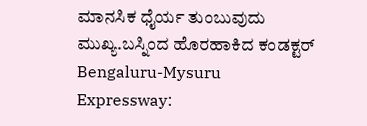ಮಾನಸಿಕ ಧೈರ್ಯ ತುಂಬುವುದು ಮುಖ್ಯ.ಬಸ್ನಿಂದ ಹೊರಹಾಕಿದ ಕಂಡಕ್ಟರ್
Bengaluru-Mysuru Expressway: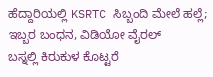ಹೆದ್ದಾರಿಯಲ್ಲಿ KSRTC ಸಿಬ್ಬಂದಿ ಮೇಲೆ ಹಲ್ಲೆ; ಇಬ್ಬರ ಬಂಧನ, ವಿಡಿಯೋ ವೈರಲ್
ಬಸ್ನಲ್ಲಿ ಕಿರುಕುಳ ಕೊಟ್ಟರೆ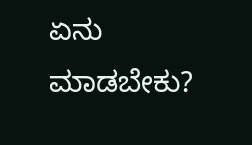ಏನು ಮಾಡಬೇಕು?